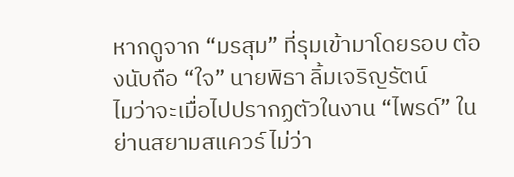หากดูจาก “มรสุม” ที่รุมเข้ามาโดยรอบ ต้องนับถือ “ใจ” นายพิธา ลิ้มเจริญรัตน์
ไมว่าจะเมื่อไปปรากฏตัวในงาน “ไพรด์” ในย่านสยามสแควร์ ไม่ว่า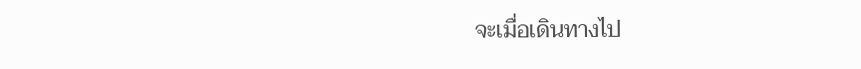จะเมื่อเดินทางไป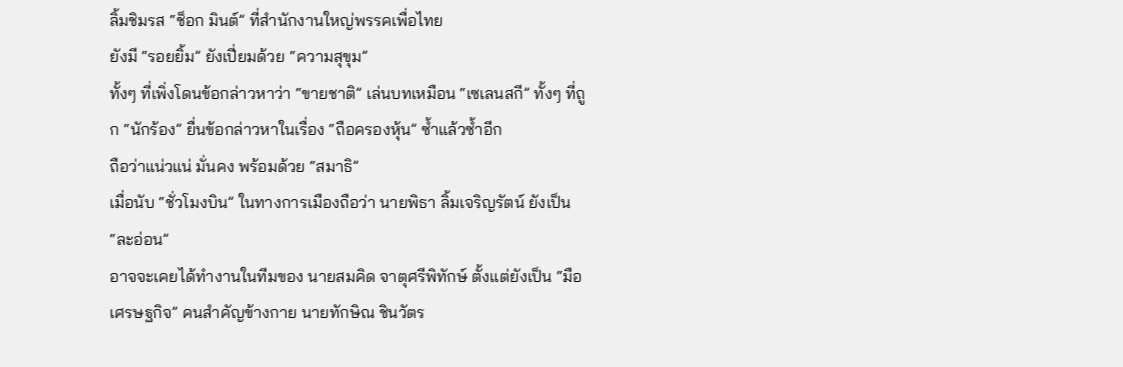ลิ้มชิมรส “ช็อก มินต์” ที่สำนักงานใหญ่พรรคเพื่อไทย
ยังมี “รอยยิ้ม” ยังเปี่ยมด้วย “ความสุขุม”
ทั้งๆ ที่เพิ่งโดนข้อกล่าวหาว่า “ขายชาติ” เล่นบทเหมือน “เซเลนสกี” ทั้งๆ ที่ถูก “นักร้อง” ยื่นข้อกล่าวหาในเรื่อง “ถือครองหุ้น” ซ้ำแล้วซ้ำอีก
ถือว่าแน่วแน่ มั่นคง พร้อมด้วย “สมาธิ”
เมื่อนับ “ชั่วโมงบิน” ในทางการเมืองถือว่า นายพิธา ลิ้มเจริญรัตน์ ยังเป็น “ละอ่อน”
อาจจะเคยได้ทำงานในทีมของ นายสมคิด จาตุศรีพิทักษ์ ตั้งแต่ยังเป็น “มือเศรษฐกิจ” คนสำคัญข้างกาย นายทักษิณ ชินวัตร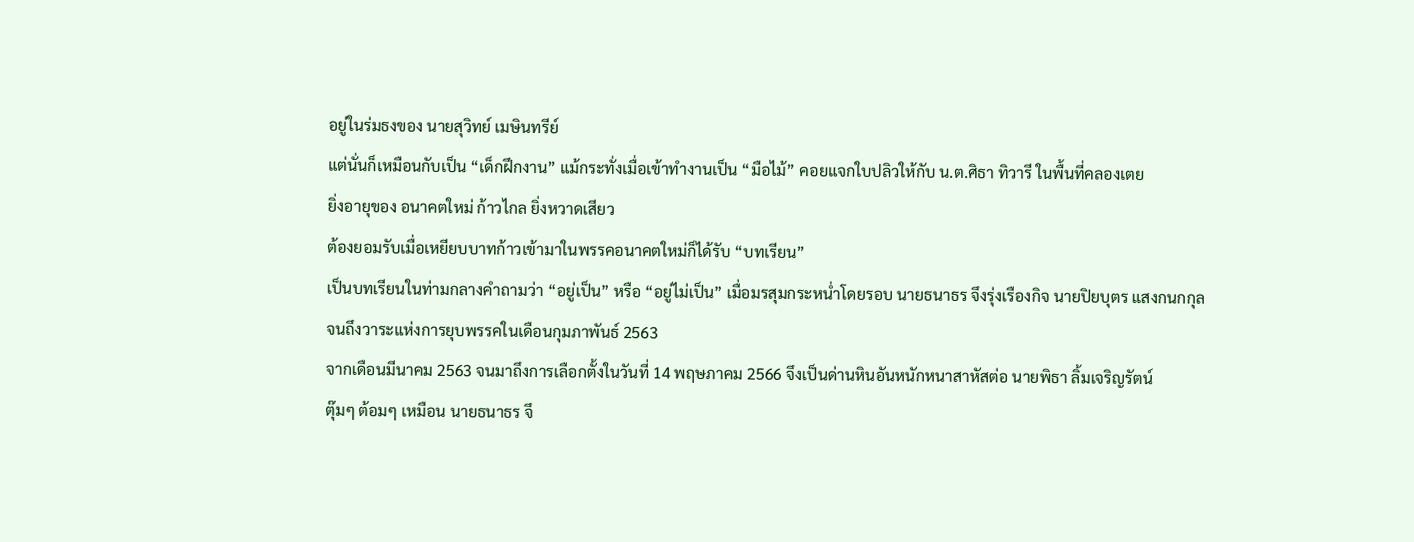อยู่ในร่มธงของ นายสุวิทย์ เมษินทรีย์
แต่นั่นก็เหมือนกับเป็น “เด็กฝึกงาน” แม้กระทั่งเมื่อเข้าทำงานเป็น “มือไม้” คอยแจกใบปลิวให้กับ น.ต.ศิธา ทิวารี ในพื้นที่คลองเตย
ยิ่งอายุของ อนาคตใหม่ ก้าวไกล ยิ่งหวาดเสียว
ต้องยอมรับเมื่อเหยียบบาทก้าวเข้ามาในพรรคอนาคตใหม่ก็ได้รับ “บทเรียน”
เป็นบทเรียนในท่ามกลางคำถามว่า “อยู่เป็น” หรือ “อยู่ไม่เป็น” เมื่อมรสุมกระหน่ำโดยรอบ นายธนาธร จึงรุ่งเรืองกิจ นายปิยบุตร แสงกนกกุล
จนถึงวาระแห่งการยุบพรรคในเดือนกุมภาพันธ์ 2563
จากเดือนมีนาคม 2563 จนมาถึงการเลือกตั้งในวันที่ 14 พฤษภาคม 2566 จึงเป็นด่านหินอันหนักหนาสาหัสต่อ นายพิธา ลิ้มเจริญรัตน์
ตุ๊มๆ ต้อมๆ เหมือน นายธนาธร จึ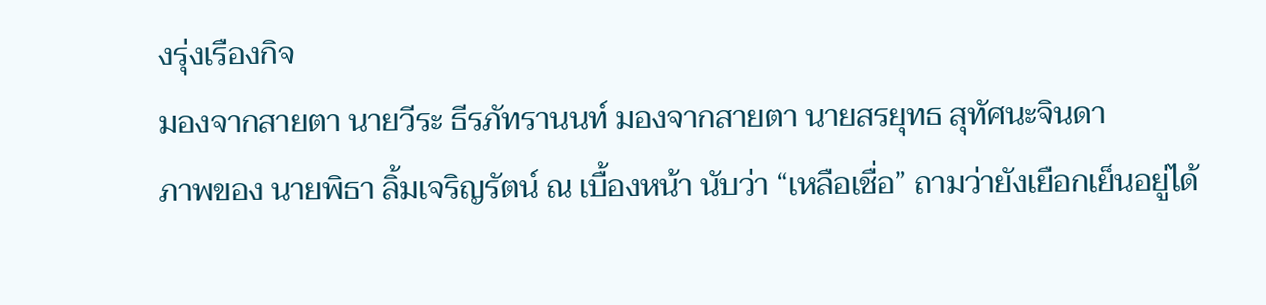งรุ่งเรืองกิจ
มองจากสายตา นายวีระ ธีรภัทรานนท์ มองจากสายตา นายสรยุทธ สุทัศนะจินดา
ภาพของ นายพิธา ลิ้มเจริญรัตน์ ณ เบื้องหน้า นับว่า “เหลือเชื่อ” ถามว่ายังเยือกเย็นอยู่ได้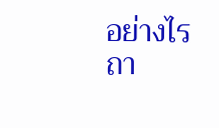อย่างไร ถา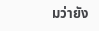มว่ายัง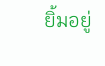ยิ้มอยู่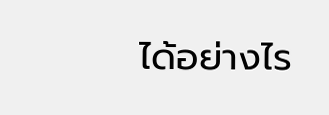ได้อย่างไร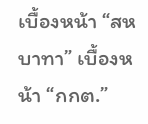เบื้องหน้า “สหบาทา” เบื้องหน้า “กกต.”